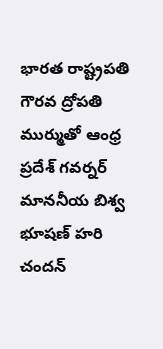భారత రాష్ట్రపతి గౌరవ ద్రోపతి ముర్ముతో ఆంధ్ర ప్రదేశ్ గవర్నర్ మాననీయ బిశ్వ భూషణ్ హరి చందన్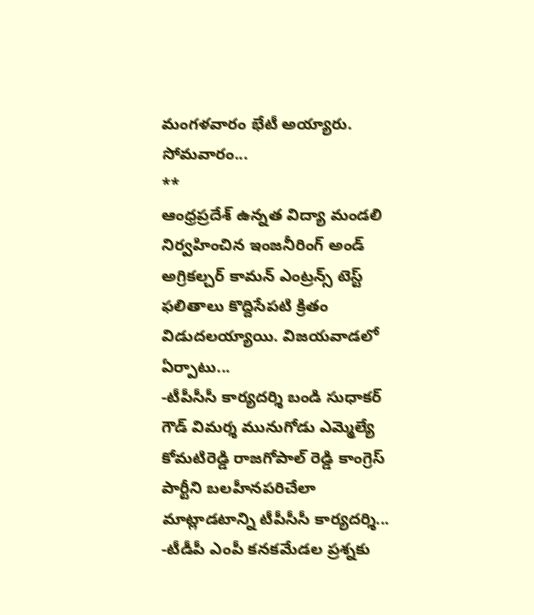మంగళవారం భేటీ అయ్యారు. సోమవారం...
**
ఆంధ్రప్రదేశ్ ఉన్నత విద్యా మండలి నిర్వహించిన ఇంజనీరింగ్ అండ్ అగ్రికల్చర్ కామన్ ఎంట్రన్స్ టెస్ట్ ఫలితాలు కొద్దిసేపటి క్రితం విడుదలయ్యాయి. విజయవాడలో ఏర్పాటు...
-టీపీసీసీ కార్యదర్శి బండి సుధాకర్ గౌడ్ విమర్శ మునుగోడు ఎమ్మెల్యే కోమటిరెడ్డి రాజగోపాల్ రెడ్డి కాంగ్రెస్ పార్టీని బలహీనపరిచేలా మాట్లాడటాన్ని టీపీసీసీ కార్యదర్శి...
-టీడీపీ ఎంపీ కనకమేడల ప్రశ్నకు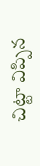చిట్టా విప్పిన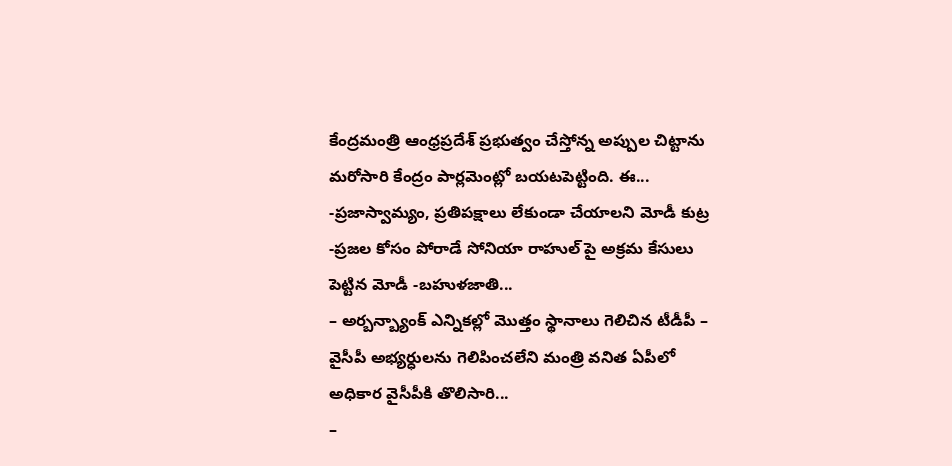కేంద్రమంత్రి ఆంధ్రప్రదేశ్ ప్రభుత్వం చేస్తోన్న అప్పుల చిట్టాను మరోసారి కేంద్రం పార్లమెంట్లో బయటపెట్టింది. ఈ...
-ప్రజాస్వామ్యం, ప్రతిపక్షాలు లేకుండా చేయాలని మోడీ కుట్ర -ప్రజల కోసం పోరాడే సోనియా రాహుల్ పై అక్రమ కేసులు పెట్టిన మోడీ -బహుళజాతి...
– అర్బన్బ్యాంక్ ఎన్నికల్లో మొత్తం స్థానాలు గెలిచిన టీడీపీ – వైసీపీ అభ్యర్ధులను గెలిపించలేని మంత్రి వనిత ఏపీలో అధికార వైసీపీకి తొలిసారి...
–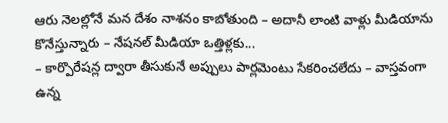ఆరు నెలల్లోనే మన దేశం నాశనం కాబోతుంది – అదానీ లాంటి వాళ్లు మీడియాను కొనేస్తున్నారు – నేషనల్ మీడియా ఒత్తిళ్లకు...
– కార్పొరేషన్ల ద్వారా తీసుకునే అప్పులు పార్లమెంటు సేకరించలేదు – వాస్తవంగా ఉన్న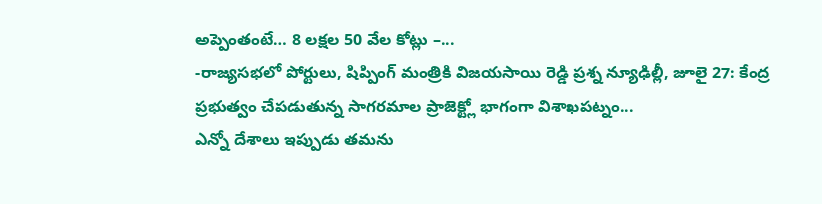అప్పెంతంటే… 8 లక్షల 50 వేల కోట్లు –...
-రాజ్యసభలో పోర్టులు, షిప్పింగ్ మంత్రికి విజయసాయి రెడ్డి ప్రశ్న న్యూఢిల్లీ, జూలై 27: కేంద్ర ప్రభుత్వం చేపడుతున్న సాగరమాల ప్రాజెక్ట్లో భాగంగా విశాఖపట్నం...
ఎన్నో దేశాలు ఇప్పుడు తమను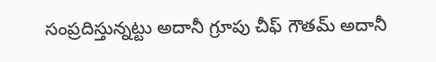సంప్రదిస్తున్నట్టు అదానీ గ్రూపు చీఫ్ గౌతమ్ అదానీ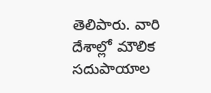తెలిపారు. వారి దేశాల్లో మౌలిక సదుపాయాల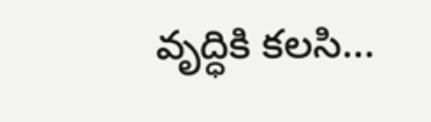వృద్ధికి కలసి...